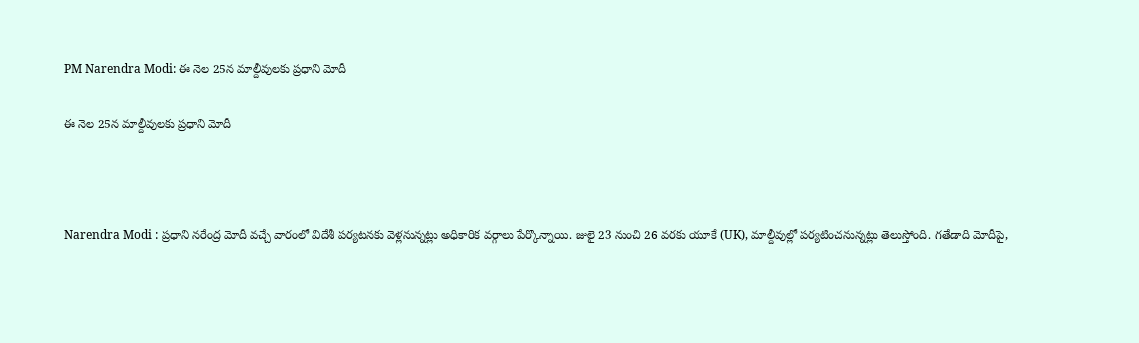PM Narendra Modi: ఈ నెల 25న మాల్దీవులకు ప్రధాని మోదీ

ఈ నెల 25న మాల్దీవులకు ప్రధాని మోదీ



Narendra Modi : ప్రధాని నరేంద్ర మోదీ వచ్చే వారంలో విదేశీ పర్యటనకు వెళ్లనున్నట్లు అధికారిక వర్గాలు పేర్కొన్నాయి. జులై 23 నుంచి 26 వరకు యూకే (UK), మాల్దీవుల్లో పర్యటించనున్నట్లు తెలుస్తోంది. గతేడాది మోదీపై,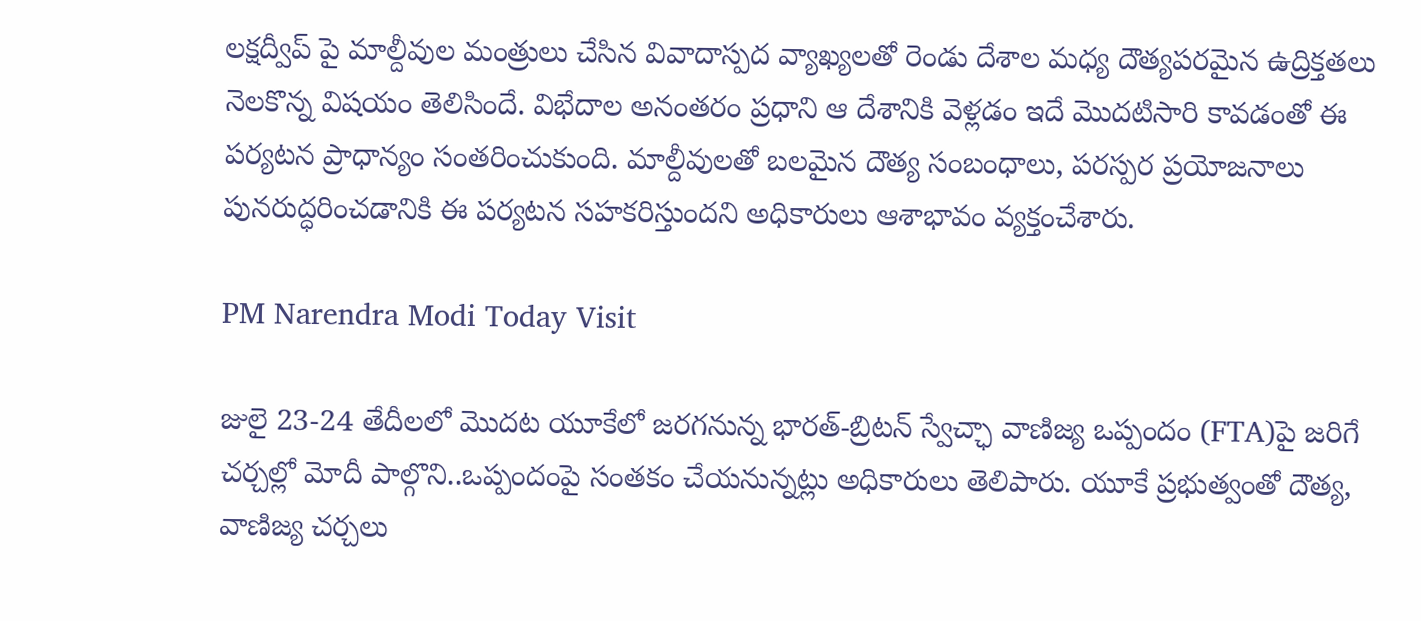లక్షద్వీప్‌ పై మాల్దీవుల మంత్రులు చేసిన వివాదాస్పద వ్యాఖ్యలతో రెండు దేశాల మధ్య దౌత్యపరమైన ఉద్రిక్తతలు నెలకొన్న విషయం తెలిసిందే. విభేదాల అనంతరం ప్రధాని ఆ దేశానికి వెళ్లడం ఇదే మొదటిసారి కావడంతో ఈ పర్యటన ప్రాధాన్యం సంతరించుకుంది. మాల్దీవులతో బలమైన దౌత్య సంబంధాలు, పరస్పర ప్రయోజనాలు పునరుద్ధరించడానికి ఈ పర్యటన సహకరిస్తుందని అధికారులు ఆశాభావం వ్యక్తంచేశారు.

PM Narendra Modi Today Visit

జులై 23-24 తేదీలలో మొదట యూకేలో జరగనున్న భారత్‌-బ్రిటన్‌ స్వేచ్ఛా వాణిజ్య ఒప్పందం (FTA)పై జరిగే చర్చల్లో మోదీ పాల్గొని..ఒప్పందంపై సంతకం చేయనున్నట్లు అధికారులు తెలిపారు. యూకే ప్రభుత్వంతో దౌత్య, వాణిజ్య చర్చలు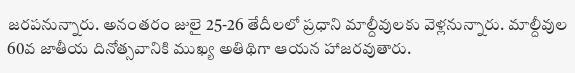జరపనున్నారు. అనంతరం జులై 25-26 తేదీలలో ప్రధాని మాల్దీవులకు వెళ్లనున్నారు. మాల్దీవుల 60వ జాతీయ దినోత్సవానికి ముఖ్య అతిథిగా ఆయన హాజరవుతారు.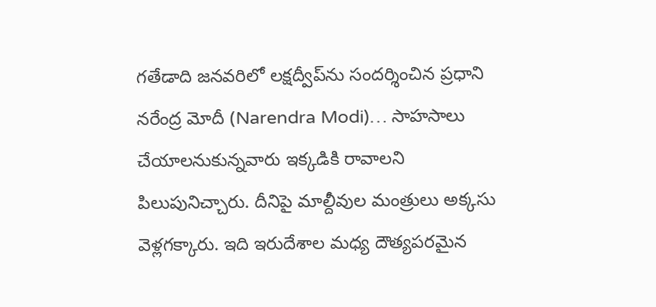గతేడాది జనవరిలో లక్షద్వీప్‌ను సందర్శించిన ప్రధాని నరేంద్ర మోదీ (Narendra Modi)… సాహసాలు చేయాలనుకున్నవారు ఇక్కడికి రావాలని పిలుపునిచ్చారు. దీనిపై మాల్దీవుల మంత్రులు అక్కసు వెళ్లగక్కారు. ఇది ఇరుదేశాల మధ్య దౌత్యపరమైన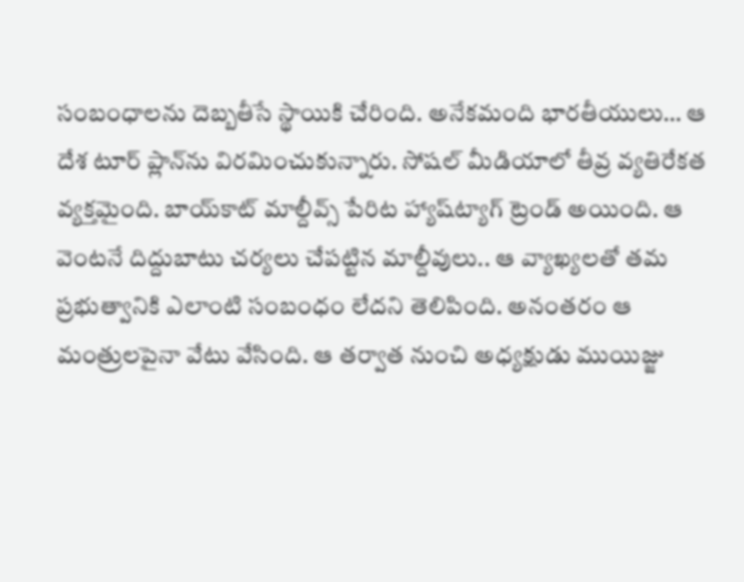సంబంధాలను దెబ్బతీసే స్థాయికి చేరింది. అనేకమంది భారతీయులు… ఆ దేశ టూర్‌ ప్లాన్‌ను విరమించుకున్నారు. సోషల్‌ మీడియాలో తీవ్ర వ్యతిరేకత వ్యక్తమైంది. బాయ్‌కాట్ మాల్దీవ్స్‌ పేరిట హ్యాష్‌ట్యాగ్ ట్రెండ్ అయింది. ఆ వెంటనే దిద్దుబాటు చర్యలు చేపట్టిన మాల్దీవులు.. ఆ వ్యాఖ్యలతో తమ ప్రభుత్వానికి ఎలాంటి సంబంధం లేదని తెలిపింది. అనంతరం ఆ మంత్రులపైనా వేటు వేసింది. ఆ తర్వాత నుంచి అధ్యక్షుడు ముయిజ్జు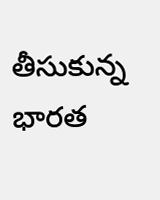తీసుకున్న భారత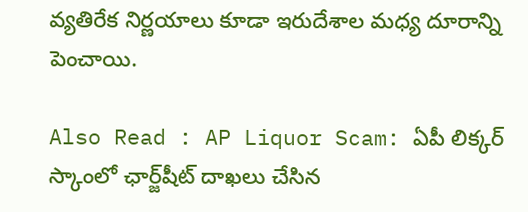వ్యతిరేక నిర్ణయాలు కూడా ఇరుదేశాల మధ్య దూరాన్ని పెంచాయి.

Also Read : AP Liquor Scam: ఏపీ లిక్కర్ స్కాంలో ఛార్జ్‌షీట్‌ దాఖలు చేసిన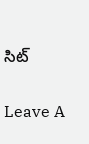సిట్‌

Leave A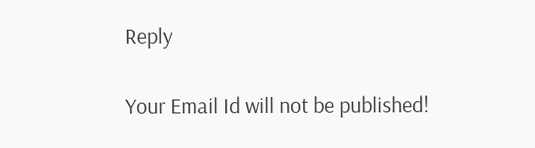Reply

Your Email Id will not be published!